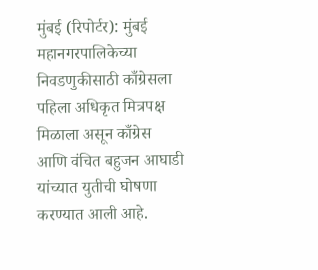मुंबई (रिपोर्टर): मुंबई महानगरपालिकेच्या निवडणुकीसाठी काँग्रेसला पहिला अधिकृत मित्रपक्ष मिळाला असून काँग्रेस आणि वंचित बहुजन आघाडी यांच्यात युतीची घोषणा करण्यात आली आहे.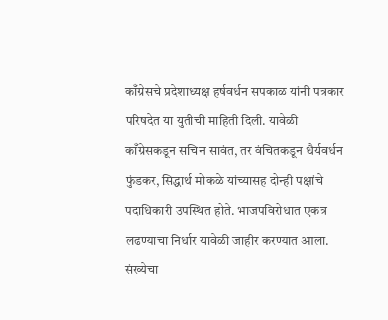काँग्रेसचे प्रदेशाध्यक्ष हर्षवर्धन सपकाळ यांनी पत्रकार परिषदेत या युतीची माहिती दिली. यावेळी काँग्रेसकडून सचिन सावंत, तर वंचितकडून धैर्यवर्धन फुंडकर, सिद्धार्थ मोकळे यांच्यासह दोन्ही पक्षांचे पदाधिकारी उपस्थित होते. भाजपविरोधात एकत्र लढण्याचा निर्धार यावेळी जाहीर करण्यात आला.
संख्येचा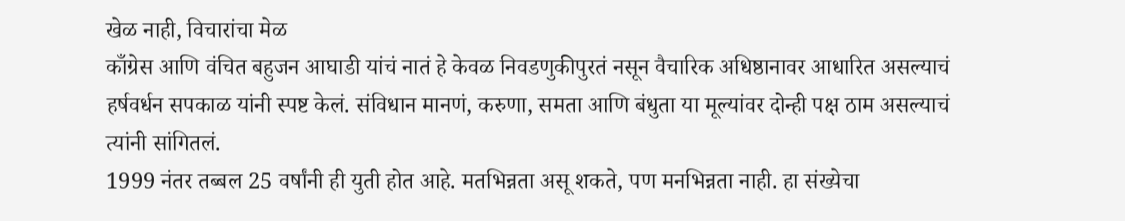खेळ नाही, विचारांचा मेळ
काँग्रेस आणि वंचित बहुजन आघाडी यांचं नातं हे केवळ निवडणुकीपुरतं नसून वैचारिक अधिष्ठानावर आधारित असल्याचं हर्षवर्धन सपकाळ यांनी स्पष्ट केलं. संविधान मानणं, करुणा, समता आणि बंधुता या मूल्यांवर दोन्ही पक्ष ठाम असल्याचं त्यांनी सांगितलं.
1999 नंतर तब्बल 25 वर्षांनी ही युती होत आहे. मतभिन्नता असू शकते, पण मनभिन्नता नाही. हा संख्येचा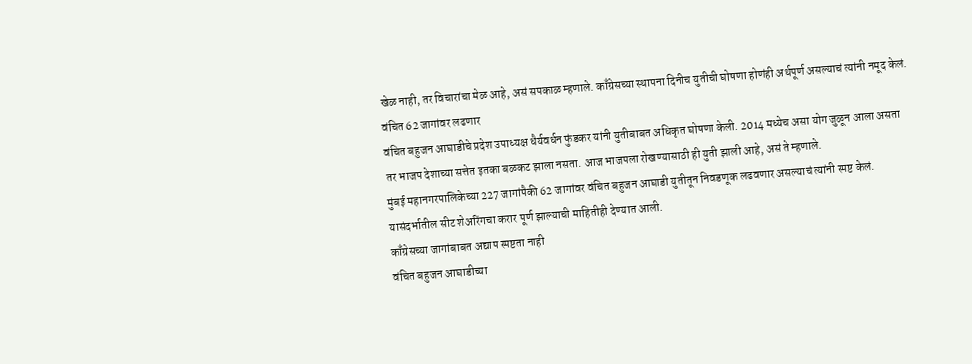खेळ नाही, तर विचारांचा मेळ आहे, असं सपकाळ म्हणाले. काँग्रेसच्या स्थापना दिनीच युतीची घोषणा होणंही अर्थपूर्ण असल्याचं त्यांनी नमूद केलं.
वंचित 62 जागांवर लढणार
वंचित बहुजन आघाडीचे प्रदेश उपाध्यक्ष धैर्यवर्धन फुंडकर यांनी युतीबाबत अधिकृत घोषणा केली. 2014 मध्येच असा योग जुळून आला असता तर भाजप देशाच्या सत्तेत इतका बळकट झाला नसता. आज भाजपला रोखण्यासाठी ही युती झाली आहे, असं ते म्हणाले.
मुंबई महानगरपालिकेच्या 227 जागांपैकी 62 जागांवर वंचित बहुजन आघाडी युतीतून निवडणूक लढवणार असल्याचं त्यांनी स्पष्ट केलं. यासंदर्भातील सीट शेअरिंगचा करार पूर्ण झाल्याची माहितीही देण्यात आली.
काँग्रेसच्या जागांबाबत अद्याप स्पष्टता नाही
वंचित बहुजन आघाडीच्या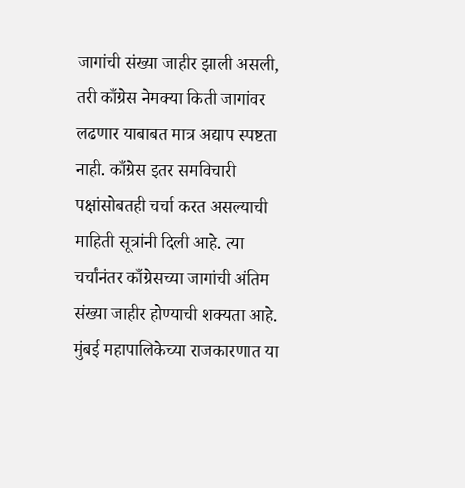जागांची संख्या जाहीर झाली असली, तरी काँग्रेस नेमक्या किती जागांवर लढणार याबाबत मात्र अद्याप स्पष्टता नाही. काँग्रेस इतर समविचारी पक्षांसोबतही चर्चा करत असल्याची माहिती सूत्रांनी दिली आहे. त्या चर्चांनंतर काँग्रेसच्या जागांची अंतिम संख्या जाहीर होण्याची शक्यता आहे.
मुंबई महापालिकेच्या राजकारणात या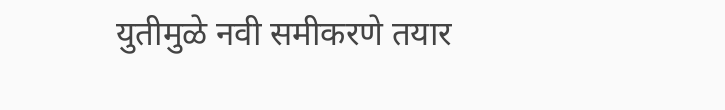युतीमुळे नवी समीकरणे तयार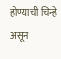होण्याची चिन्हे असून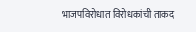भाजपविरोधात विरोधकांची ताकद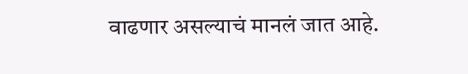वाढणार असल्याचं मानलं जात आहे.